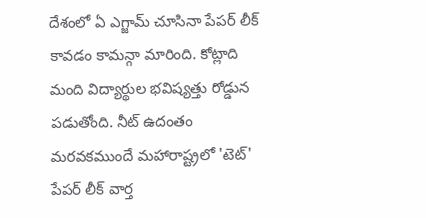దేశంలో ఏ ఎగ్జామ్ చూసినా పేపర్ లీక్ కావడం కామన్గా మారింది. కోట్లాది మంది విద్యార్థుల భవిష్యత్తు రోడ్డున పడుతోంది. నీట్ ఉదంతం మరవకముందే మహారాష్ట్రలో 'టెట్' పేపర్ లీక్ వార్త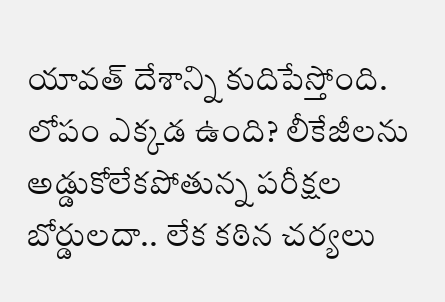యావత్ దేశాన్ని కుదిపేస్తోంది. లోపం ఎక్కడ ఉంది? లీకేజీలను అడ్డుకోలేకపోతున్న పరీక్షల బోర్డులదా.. లేక కఠిన చర్యలు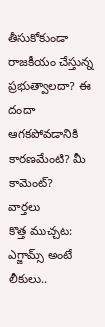తీసుకోకుండా రాజకీయం చేస్తున్న ప్రభుత్వాలదా? ఈ దందా ఆగకపోవడానికి కారణమేంటి? మీ కామెంట్?
వార్తలు
కొత్త ముచ్చట: ఎగ్జామ్స్ అంటే లీకులు..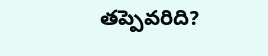తప్పెవరిది?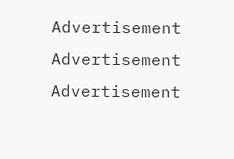Advertisement
Advertisement
Advertisement